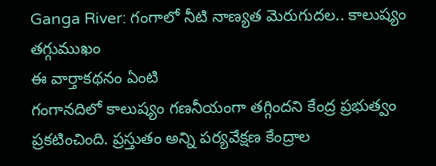Ganga River: గంగాలో నీటి నాణ్యత మెరుగుదల.. కాలుష్యం తగ్గుముఖం
ఈ వార్తాకథనం ఏంటి
గంగానదిలో కాలుష్యం గణనీయంగా తగ్గిందని కేంద్ర ప్రభుత్వం ప్రకటించింది. ప్రస్తుతం అన్ని పర్యవేక్షణ కేంద్రాల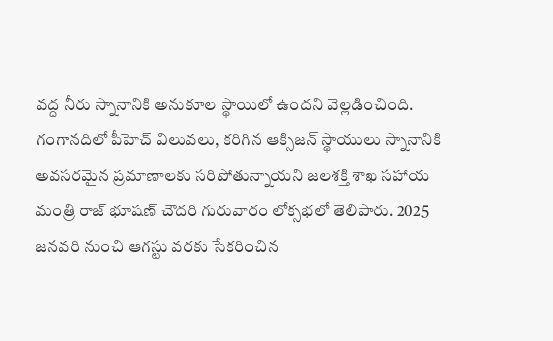వద్ద నీరు స్నానానికి అనుకూల స్థాయిలో ఉందని వెల్లడించింది. గంగానదిలో పీహెచ్ విలువలు, కరిగిన ఆక్సిజన్ స్థాయులు స్నానానికి అవసరమైన ప్రమాణాలకు సరిపోతున్నాయని జలశక్తి శాఖ సహాయ మంత్రి రాజ్ భూషణ్ చౌదరి గురువారం లోక్సభలో తెలిపారు. 2025 జనవరి నుంచి ఆగస్టు వరకు సేకరించిన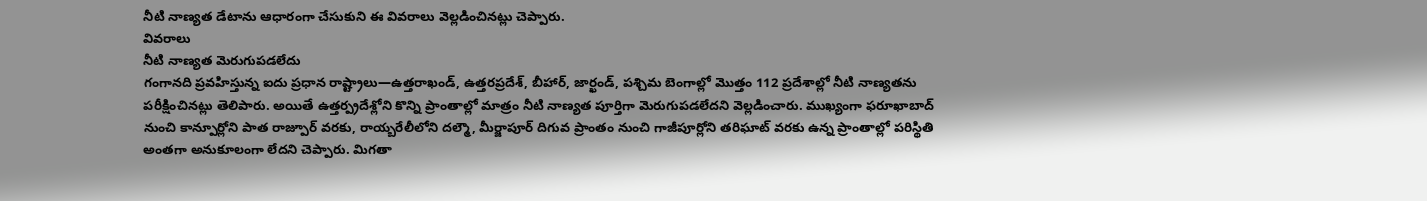నీటి నాణ్యత డేటాను ఆధారంగా చేసుకుని ఈ వివరాలు వెల్లడించినట్లు చెప్పారు.
వివరాలు
నీటి నాణ్యత మెరుగుపడలేదు
గంగానది ప్రవహిస్తున్న ఐదు ప్రధాన రాష్ట్రాలు—ఉత్తరాఖండ్, ఉత్తరప్రదేశ్, బీహార్, జార్ఖండ్, పశ్చిమ బెంగాల్లో మొత్తం 112 ప్రదేశాల్లో నీటి నాణ్యతను పరీక్షించినట్లు తెలిపారు. అయితే ఉత్తర్ప్రదేశ్లోని కొన్ని ప్రాంతాల్లో మాత్రం నీటి నాణ్యత పూర్తిగా మెరుగుపడలేదని వెల్లడించారు. ముఖ్యంగా ఫరూఖాబాద్ నుంచి కాన్పూర్లోని పాత రాజ్పూర్ వరకు, రాయ్బరేలీలోని దల్మౌ, మీర్జాపూర్ దిగువ ప్రాంతం నుంచి గాజీపూర్లోని తరిఘాట్ వరకు ఉన్న ప్రాంతాల్లో పరిస్థితి అంతగా అనుకూలంగా లేదని చెప్పారు. మిగతా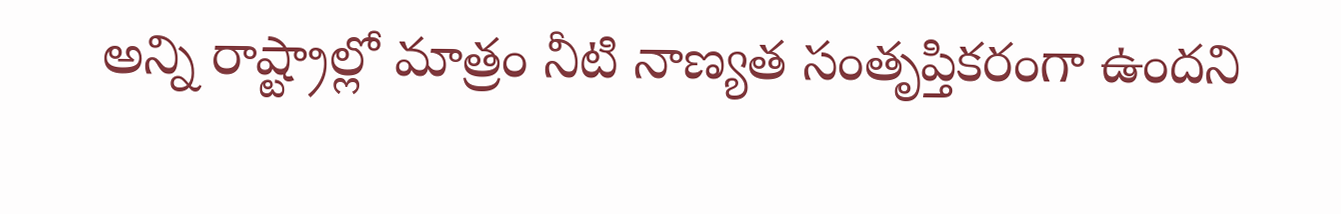అన్ని రాష్ట్రాల్లో మాత్రం నీటి నాణ్యత సంతృప్తికరంగా ఉందని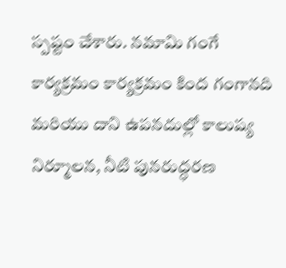స్పష్టం చేశారు. నమామి గంగే కార్యక్రమం కార్యక్రమం కింద గంగానది మరియు దాని ఉపనదుల్లో కాలుష్య నిర్మూలన, నీటి పునరుద్ధరణ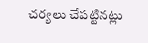చర్యలు చేపట్టినట్లు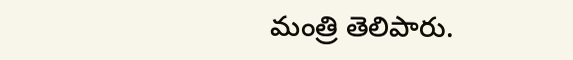మంత్రి తెలిపారు.